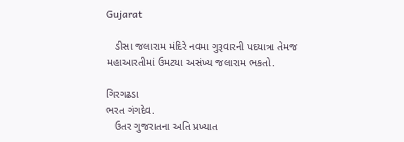Gujarat

   ડીસા જલારામ મંદિરે નવમા ગુરૂવારની પદયાત્રા તેમજ મહાઆરતીમાં ઉમટયા અસંખ્ય જલારામ ભકતો.

ગિરગઢડા
ભરત ગંગદેવ.
   ઉતર ગુજરાતના અતિ પ્રખ્યાત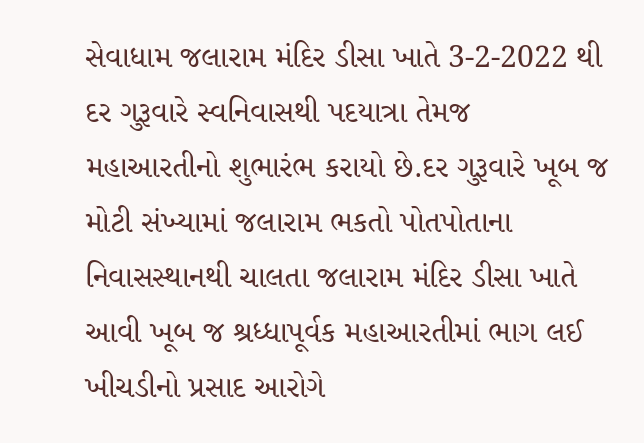સેવાધામ જલારામ મંદિર ડીસા ખાતે 3-2-2022 થી દર ગુરૂવારે સ્વનિવાસથી પદયાત્રા તેમજ મહાઆરતીનો શુભારંભ કરાયો છે.દર ગુરૂવારે ખૂબ જ મોટી સંખ્યામાં જલારામ ભકતો પોતપોતાના નિવાસસ્થાનથી ચાલતા જલારામ મંદિર ડીસા ખાતે આવી ખૂબ જ શ્રધ્ધાપૂર્વક મહાઆરતીમાં ભાગ લઈ ખીચડીનો પ્રસાદ આરોગે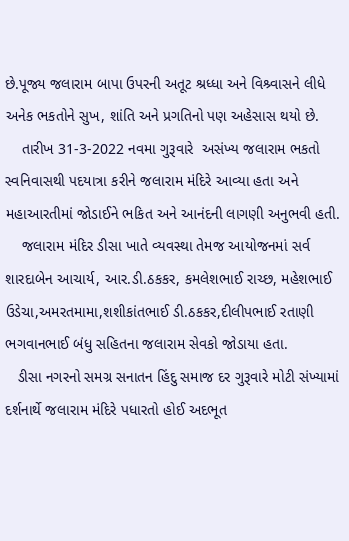છે.પૂજ્ય જલારામ બાપા ઉપરની અતૂટ શ્રધ્ધા અને વિશ્ર્વાસને લીધે અનેક ભકતોને સુખ, શાંતિ અને પ્રગતિનો પણ અહેસાસ થયો છે.
    તારીખ 31-3-2022 નવમા ગુરૂવારે  અસંખ્ય જલારામ ભકતો સ્વનિવાસથી પદયાત્રા કરીને જલારામ મંદિરે આવ્યા હતા અને મહાઆરતીમાં જોડાઈને ભકિત અને આનંદની લાગણી અનુભવી હતી.
    જલારામ મંદિર ડીસા ખાતે વ્યવસ્થા તેમજ આયોજનમાં સર્વ શારદાબેન આચાર્ય, આર.ડી.ઠકકર, કમલેશભાઈ રાચ્છ, મહેશભાઈ ઉડેચા,અમરતમામા,શશીકાંતભાઈ ડી.ઠકકર,દીલીપભાઈ રતાણી ભગવાનભાઈ બંધુ સહિતના જલારામ સેવકો જોડાયા હતા.
   ડીસા નગરનો સમગ્ર સનાતન હિંદુ સમાજ દર ગુરૂવારે મોટી સંખ્યામાં દર્શનાર્થે જલારામ મંદિરે પધારતો હોઈ અદભૂત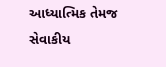આધ્યાત્મિક તેમજ સેવાકીય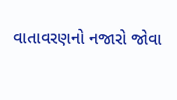વાતાવરણનો નજારો જોવા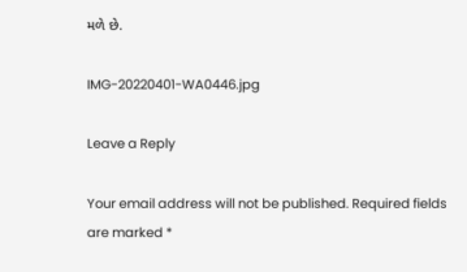મળે છે.

IMG-20220401-WA0446.jpg

Leave a Reply

Your email address will not be published. Required fields are marked *